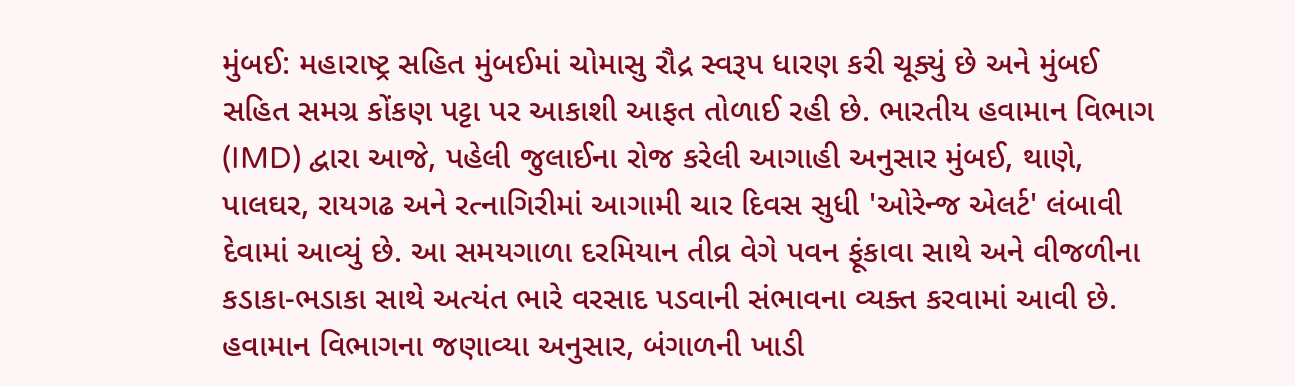મુંબઈ: મહારાષ્ટ્ર સહિત મુંબઈમાં ચોમાસુ રૌદ્ર સ્વરૂપ ધારણ કરી ચૂક્યું છે અને મુંબઈ સહિત સમગ્ર કોંકણ પટ્ટા પર આકાશી આફત તોળાઈ રહી છે. ભારતીય હવામાન વિભાગ (IMD) દ્વારા આજે, પહેલી જુલાઈના રોજ કરેલી આગાહી અનુસાર મુંબઈ, થાણે, પાલઘર, રાયગઢ અને રત્નાગિરીમાં આગામી ચાર દિવસ સુધી 'ઓરેન્જ એલર્ટ' લંબાવી દેવામાં આવ્યું છે. આ સમયગાળા દરમિયાન તીવ્ર વેગે પવન ફૂંકાવા સાથે અને વીજળીના કડાકા-ભડાકા સાથે અત્યંત ભારે વરસાદ પડવાની સંભાવના વ્યક્ત કરવામાં આવી છે.
હવામાન વિભાગના જણાવ્યા અનુસાર, બંગાળની ખાડી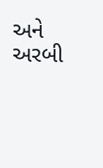અને અરબી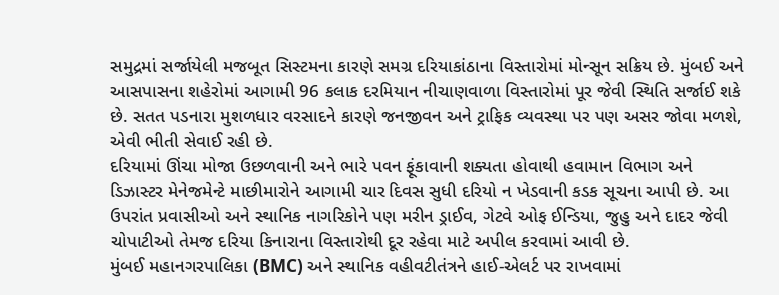સમુદ્રમાં સર્જાયેલી મજબૂત સિસ્ટમના કારણે સમગ્ર દરિયાકાંઠાના વિસ્તારોમાં મોન્સૂન સક્રિય છે. મુંબઈ અને આસપાસના શહેરોમાં આગામી 96 કલાક દરમિયાન નીચાણવાળા વિસ્તારોમાં પૂર જેવી સ્થિતિ સર્જાઈ શકે છે. સતત પડનારા મુશળધાર વરસાદને કારણે જનજીવન અને ટ્રાફિક વ્યવસ્થા પર પણ અસર જોવા મળશે, એવી ભીતી સેવાઈ રહી છે.
દરિયામાં ઊંચા મોજા ઉછળવાની અને ભારે પવન ફૂંકાવાની શક્યતા હોવાથી હવામાન વિભાગ અને ડિઝાસ્ટર મેનેજમેન્ટે માછીમારોને આગામી ચાર દિવસ સુધી દરિયો ન ખેડવાની કડક સૂચના આપી છે. આ ઉપરાંત પ્રવાસીઓ અને સ્થાનિક નાગરિકોને પણ મરીન ડ્રાઈવ, ગેટવે ઓફ ઈન્ડિયા, જુહુ અને દાદર જેવી ચોપાટીઓ તેમજ દરિયા કિનારાના વિસ્તારોથી દૂર રહેવા માટે અપીલ કરવામાં આવી છે.
મુંબઈ મહાનગરપાલિકા (BMC) અને સ્થાનિક વહીવટીતંત્રને હાઈ-એલર્ટ પર રાખવામાં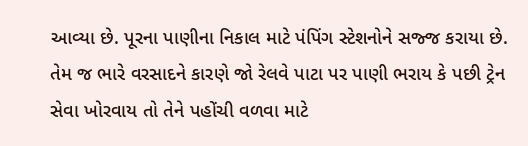આવ્યા છે. પૂરના પાણીના નિકાલ માટે પંપિંગ સ્ટેશનોને સજ્જ કરાયા છે. તેમ જ ભારે વરસાદને કારણે જો રેલવે પાટા પર પાણી ભરાય કે પછી ટ્રેન સેવા ખોરવાય તો તેને પહોંચી વળવા માટે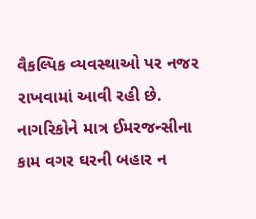વૈકલ્પિક વ્યવસ્થાઓ પર નજર રાખવામાં આવી રહી છે. નાગરિકોને માત્ર ઈમરજન્સીના કામ વગર ઘરની બહાર ન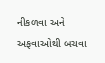નીકળવા અને અફવાઓથી બચવા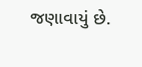જણાવાયું છે.